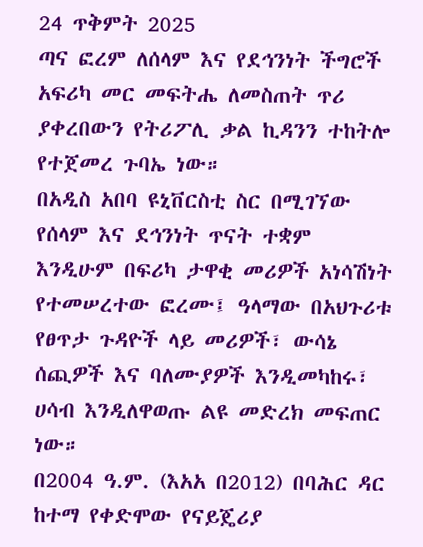24 ጥቅምት 2025
ጣና ፎረም ለሰላም እና የደኅንነት ችግሮች አፍሪካ መር መፍትሔ ለመስጠት ጥሪ ያቀረበውን የትሪፖሊ ቃል ኪዳንን ተከትሎ የተጀመረ ጉባኤ ነው።
በአዲስ አበባ ዩኒቨርስቲ ስር በሚገኘው የሰላም እና ደኅንነት ጥናት ተቋም እንዲሁም በፍሪካ ታዋቂ መሪዎች አነሳሽነት የተመሠረተው ፎረሙ፤ ዓላማው በአህጉሪቱ የፀጥታ ጉዳዮች ላይ መሪዎች፣ ውሳኔ ሰጪዎች እና ባለሙያዎች እንዲመካከሩ፣ ሀሳብ እንዲለዋወጡ ልዩ መድረክ መፍጠር ነው።
በ2004 ዓ.ም. (እአአ በ2012) በባሕር ዳር ከተማ የቀድሞው የናይጄሪያ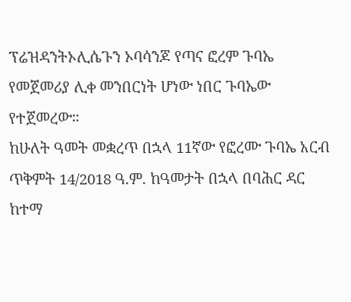ፕሬዝዳንትኦሊሴጉን ኦባሳንጆ የጣና ፎረም ጉባኤ የመጀመሪያ ሊቀ መንበርነት ሆነው ነበር ጉባኤው የተጀመረው።
ከሁለት ዓመት መቋረጥ በኋላ 11ኛው የፎረሙ ጉባኤ አርብ ጥቅምት 14/2018 ዓ.ም. ከዓመታት በኋላ በባሕር ዳር ከተማ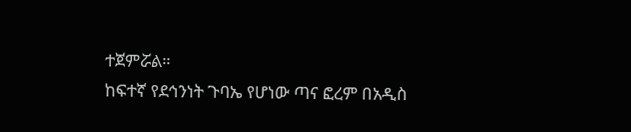ተጀምሯል።
ከፍተኛ የደኅንነት ጉባኤ የሆነው ጣና ፎረም በአዲስ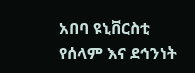አበባ ዩኒቨርስቲ የሰላም እና ደኅንነት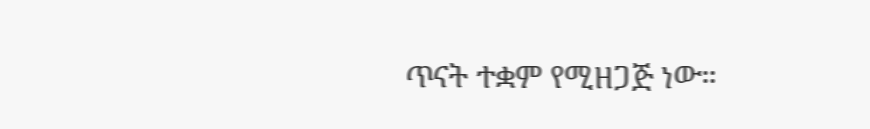ጥናት ተቋም የሚዘጋጅ ነው።